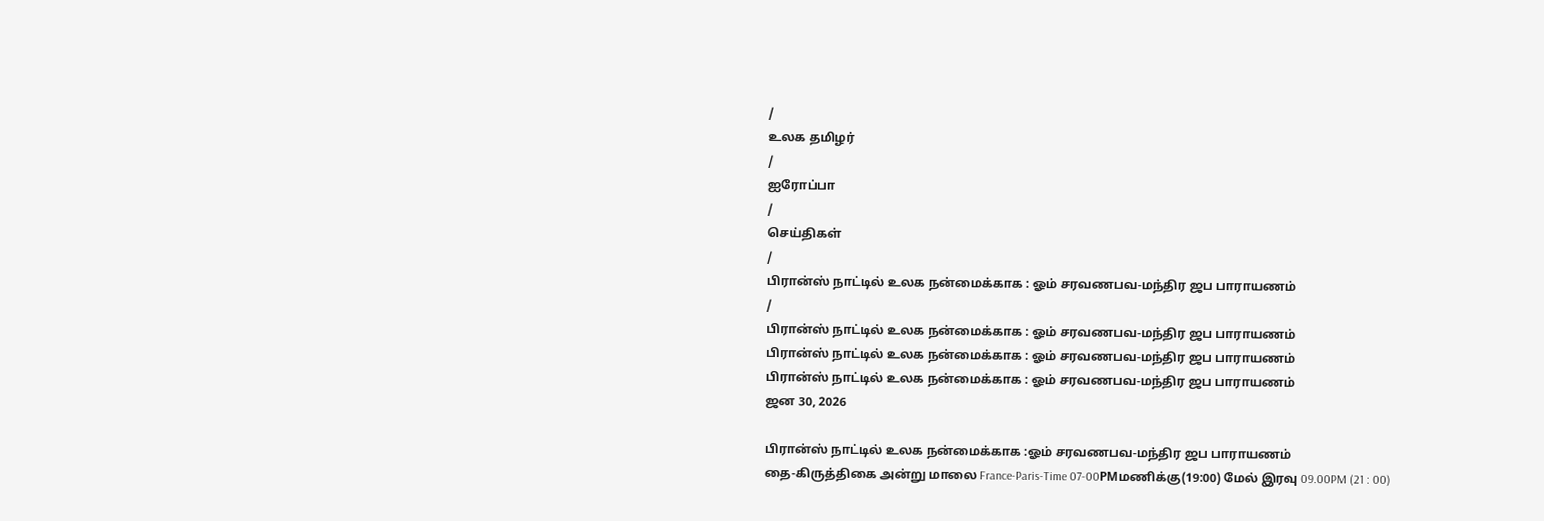/
உலக தமிழர்
/
ஐரோப்பா
/
செய்திகள்
/
பிரான்ஸ் நாட்டில் உலக நன்மைக்காக : ஓம் சரவணபவ-மந்திர ஜப பாராயணம்
/
பிரான்ஸ் நாட்டில் உலக நன்மைக்காக : ஓம் சரவணபவ-மந்திர ஜப பாராயணம்
பிரான்ஸ் நாட்டில் உலக நன்மைக்காக : ஓம் சரவணபவ-மந்திர ஜப பாராயணம்
பிரான்ஸ் நாட்டில் உலக நன்மைக்காக : ஓம் சரவணபவ-மந்திர ஜப பாராயணம்
ஜன 30, 2026

பிரான்ஸ் நாட்டில் உலக நன்மைக்காக :ஓம் சரவணபவ-மந்திர ஜப பாராயணம்
தை-கிருத்திகை அன்று மாலை France-Paris-Time 07-00PMமணிக்கு(19:00) மேல் இரவு 09.00PM (21 : 00)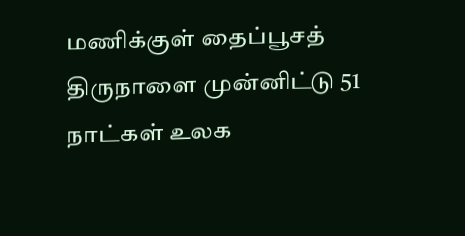மணிக்குள் தைப்பூசத் திருநாளை முன்னிட்டு 51 நாட்கள் உலக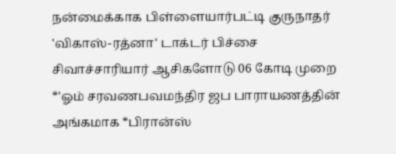நன்மைக்காக பிள்ளையார்பட்டி குருநாதர் 'விகாஸ்-ரத்னா' டாக்டர் பிச்சை சிவாச்சாரியார் ஆசிகளோடு 06 கோடி முறை *'ஓம் சரவணபவமந்திர ஜப பாராயணத்தின் அங்கமாக *பிரான்ஸ்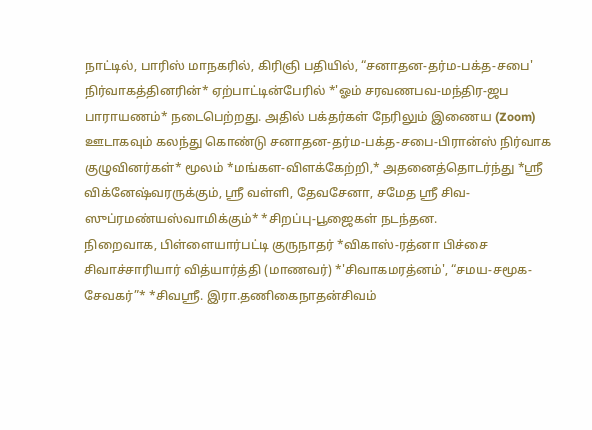நாட்டில், பாரிஸ் மாநகரில், கிரிஞி பதியில், “சனாதன-தர்ம-பக்த-சபை' நிர்வாகத்தினரின்* ஏற்பாட்டின்பேரில் *'ஓம் சரவணபவ-மந்திர-ஜப பாராயணம்* நடைபெற்றது. அதில் பக்தர்கள் நேரிலும் இணைய (Zoom) ஊடாகவும் கலந்து கொண்டு சனாதன-தர்ம-பக்த-சபை-பிரான்ஸ் நிர்வாக குழுவினர்கள்* மூலம் *மங்கள-விளக்கேற்றி,* அதனைத்தொடர்ந்து *ஸ்ரீ விக்னேஷ்வரருக்கும், ஸ்ரீ வள்ளி, தேவசேனா, சமேத ஶ்ரீ சிவ-ஸுப்ரமண்யஸ்வாமிக்கும்* *சிறப்பு-பூஜைகள் நடந்தன.
நிறைவாக, பிள்ளையார்பட்டி குருநாதர் *விகாஸ்-ரத்னா பிச்சை சிவாச்சாரியார் வித்யார்த்தி (மாணவர்) *'சிவாகமரத்னம்', “சமய-சமூக-சேவகர்”* *சிவஸ்ரீ. இரா.தணிகைநாதன்சிவம்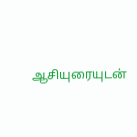ஆசியுரையுடன்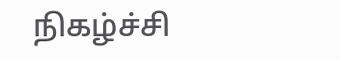நிகழ்ச்சி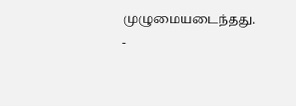முழுமையடைந்தது.
-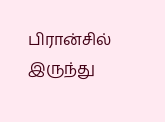பிரான்சில் இருந்து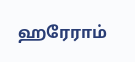ஹரேராம்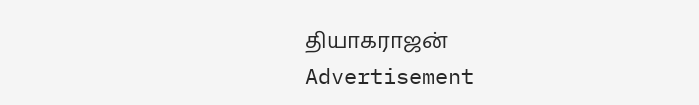தியாகராஜன்
Advertisement